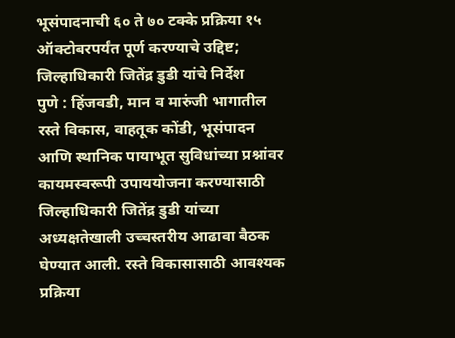भूसंपादनाची ६० ते ७० टक्के प्रक्रिया १५ ऑक्टोबरपर्यंत पूर्ण करण्याचे उद्दिष्ट; जिल्हाधिकारी जितेंद्र डुडी यांचे निर्देश
पुणे : हिंजवडी, मान व मारुंजी भागातील रस्ते विकास, वाहतूक कोंडी, भूसंपादन आणि स्थानिक पायाभूत सुविधांच्या प्रश्नांवर कायमस्वरूपी उपाययोजना करण्यासाठी जिल्हाधिकारी जितेंद्र डुडी यांच्या अध्यक्षतेखाली उच्चस्तरीय आढावा बैठक घेण्यात आली. रस्ते विकासासाठी आवश्यक प्रक्रिया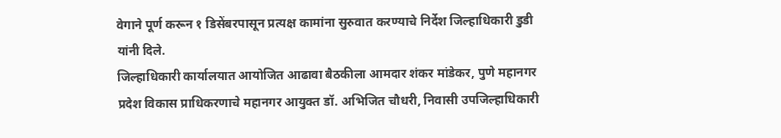वेगाने पूर्ण करून १ डिसेंबरपासून प्रत्यक्ष कामांना सुरुवात करण्याचे निर्देश जिल्हाधिकारी डुडी यांनी दिले.
जिल्हाधिकारी कार्यालयात आयोजित आढावा बैठकीला आमदार शंकर मांडेकर, पुणे महानगर प्रदेश विकास प्राधिकरणाचे महानगर आयुक्त डॉ. अभिजित चौधरी, निवासी उपजिल्हाधिकारी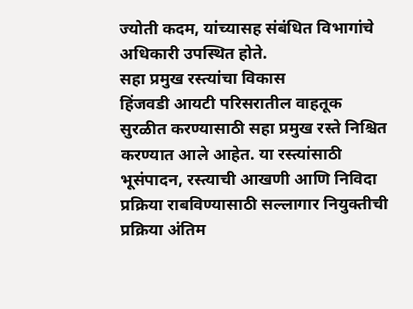ज्योती कदम, यांच्यासह संबंधित विभागांचे अधिकारी उपस्थित होते.
सहा प्रमुख रस्त्यांचा विकास
हिंजवडी आयटी परिसरातील वाहतूक सुरळीत करण्यासाठी सहा प्रमुख रस्ते निश्चित करण्यात आले आहेत. या रस्त्यांसाठी भूसंपादन, रस्त्याची आखणी आणि निविदा प्रक्रिया राबविण्यासाठी सल्लागार नियुक्तीची प्रक्रिया अंतिम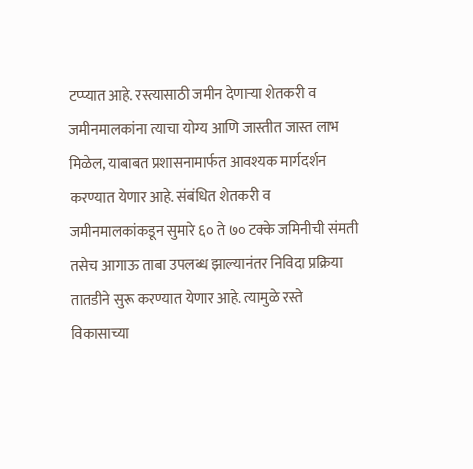टप्प्यात आहे. रस्त्यासाठी जमीन देणाऱ्या शेतकरी व जमीनमालकांना त्याचा योग्य आणि जास्तीत जास्त लाभ मिळेल, याबाबत प्रशासनामार्फत आवश्यक मार्गदर्शन करण्यात येणार आहे. संबंधित शेतकरी व जमीनमालकांकडून सुमारे ६० ते ७० टक्के जमिनीची संमती तसेच आगाऊ ताबा उपलब्ध झाल्यानंतर निविदा प्रक्रिया तातडीने सुरू करण्यात येणार आहे. त्यामुळे रस्ते विकासाच्या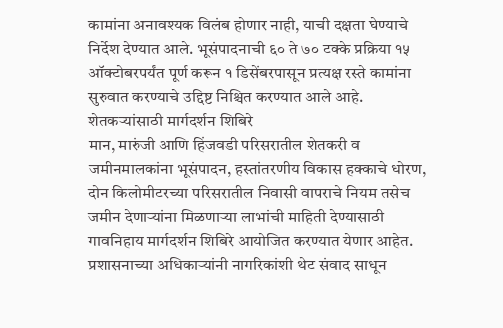कामांना अनावश्यक विलंब होणार नाही, याची दक्षता घेण्याचे निर्देश देण्यात आले. भूसंपादनाची ६० ते ७० टक्के प्रक्रिया १५ ऑक्टोबरपर्यंत पूर्ण करून १ डिसेंबरपासून प्रत्यक्ष रस्ते कामांना सुरुवात करण्याचे उद्दिष्ट निश्चित करण्यात आले आहे.
शेतकऱ्यांसाठी मार्गदर्शन शिबिरे
मान, मारुंजी आणि हिंजवडी परिसरातील शेतकरी व जमीनमालकांना भूसंपादन, हस्तांतरणीय विकास हक्काचे धोरण, दोन किलोमीटरच्या परिसरातील निवासी वापराचे नियम तसेच जमीन देणाऱ्यांना मिळणाऱ्या लाभांची माहिती देण्यासाठी गावनिहाय मार्गदर्शन शिबिरे आयोजित करण्यात येणार आहेत. प्रशासनाच्या अधिकाऱ्यांनी नागरिकांशी थेट संवाद साधून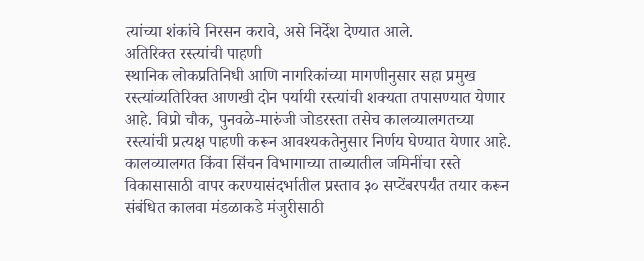त्यांच्या शंकांचे निरसन करावे, असे निर्देश देण्यात आले.
अतिरिक्त रस्त्यांची पाहणी
स्थानिक लोकप्रतिनिधी आणि नागरिकांच्या मागणीनुसार सहा प्रमुख रस्त्यांव्यतिरिक्त आणखी दोन पर्यायी रस्त्यांची शक्यता तपासण्यात येणार आहे. विप्रो चौक, पुनवळे-मारुंजी जोडरस्ता तसेच कालव्यालगतच्या रस्त्यांची प्रत्यक्ष पाहणी करून आवश्यकतेनुसार निर्णय घेण्यात येणार आहे.
कालव्यालगत किंवा सिंचन विभागाच्या ताब्यातील जमिनींचा रस्ते विकासासाठी वापर करण्यासंदर्भातील प्रस्ताव ३० सप्टेंबरपर्यंत तयार करून संबंधित कालवा मंडळाकडे मंजुरीसाठी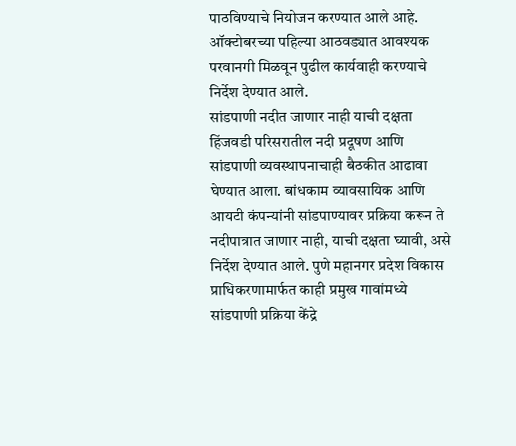पाठविण्याचे नियोजन करण्यात आले आहे. ऑक्टोबरच्या पहिल्या आठवड्यात आवश्यक परवानगी मिळवून पुढील कार्यवाही करण्याचे निर्देश देण्यात आले.
सांडपाणी नदीत जाणार नाही याची दक्षता
हिंजवडी परिसरातील नदी प्रदूषण आणि सांडपाणी व्यवस्थापनाचाही बैठकीत आढावा घेण्यात आला. बांधकाम व्यावसायिक आणि आयटी कंपन्यांनी सांडपाण्यावर प्रक्रिया करून ते नदीपात्रात जाणार नाही, याची दक्षता घ्यावी, असे निर्देश देण्यात आले. पुणे महानगर प्रदेश विकास प्राधिकरणामार्फत काही प्रमुख गावांमध्ये सांडपाणी प्रक्रिया केंद्रे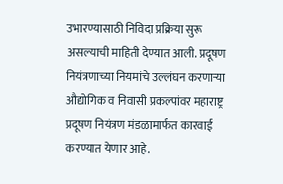उभारण्यासाठी निविदा प्रक्रिया सुरू असल्याची माहिती देण्यात आली. प्रदूषण नियंत्रणाच्या नियमांचे उल्लंघन करणाऱ्या औद्योगिक व निवासी प्रकल्पांवर महाराष्ट्र प्रदूषण नियंत्रण मंडळामार्फत कारवाई करण्यात येणार आहे.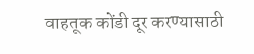वाहतूक कोंडी दूर करण्यासाठी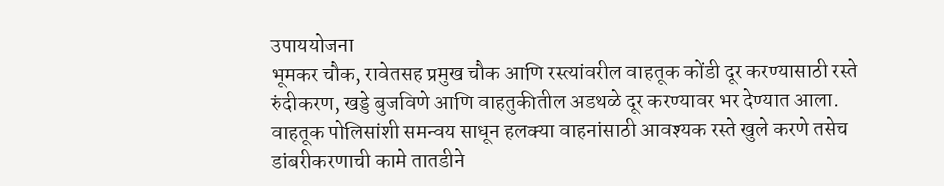उपाययोजना
भूमकर चौक, रावेतसह प्रमुख चौक आणि रस्त्यांवरील वाहतूक कोंडी दूर करण्यासाठी रस्ते रुंदीकरण, खड्डे बुजविणे आणि वाहतुकीतील अडथळे दूर करण्यावर भर देण्यात आला. वाहतूक पोलिसांशी समन्वय साधून हलक्या वाहनांसाठी आवश्यक रस्ते खुले करणे तसेच डांबरीकरणाची कामे तातडीने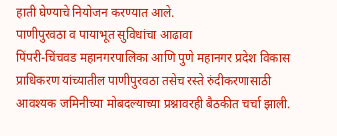हाती घेण्याचे नियोजन करण्यात आले.
पाणीपुरवठा व पायाभूत सुविधांचा आढावा
पिंपरी-चिंचवड महानगरपालिका आणि पुणे महानगर प्रदेश विकास प्राधिकरण यांच्यातील पाणीपुरवठा तसेच रस्ते रुंदीकरणासाठी आवश्यक जमिनीच्या मोबदल्याच्या प्रश्नावरही बैठकीत चर्चा झाली.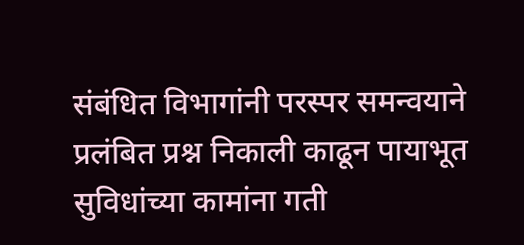संबंधित विभागांनी परस्पर समन्वयाने प्रलंबित प्रश्न निकाली काढून पायाभूत सुविधांच्या कामांना गती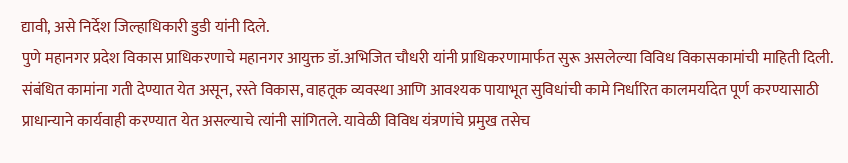द्यावी, असे निर्देश जिल्हाधिकारी डुडी यांनी दिले.
पुणे महानगर प्रदेश विकास प्राधिकरणाचे महानगर आयुक्त डॉ.अभिजित चौधरी यांनी प्राधिकरणामार्फत सुरू असलेल्या विविध विकासकामांची माहिती दिली. संबंधित कामांना गती देण्यात येत असून, रस्ते विकास, वाहतूक व्यवस्था आणि आवश्यक पायाभूत सुविधांची कामे निर्धारित कालमर्यादेत पूर्ण करण्यासाठी प्राधान्याने कार्यवाही करण्यात येत असल्याचे त्यांनी सांगितले. यावेळी विविध यंत्रणांचे प्रमुख तसेच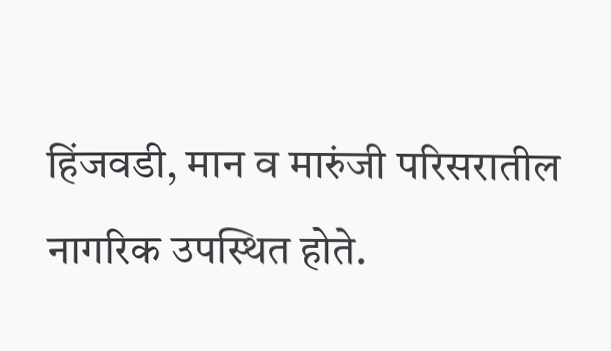हिंजवडी, मान व मारुंजी परिसरातील नागरिक उपस्थित होते.